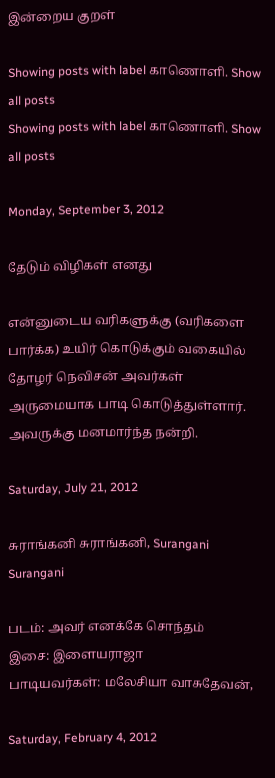இன்றைய குறள்

Showing posts with label காணொளி. Show all posts
Showing posts with label காணொளி. Show all posts

Monday, September 3, 2012

தேடும் விழிகள் எனது

என்னுடைய வரிகளுக்கு (வரிகளை பார்க்க) உயிர் கொடுக்கும் வகையில் தோழர் நெவிசன் அவர்கள் அருமையாக பாடி கொடுத்துள்ளார். அவருக்கு மனமார்ந்த நன்றி.

Saturday, July 21, 2012

சுராங்கனி சுராங்கனி, Surangani Surangani

படம்: அவர் எனக்கே சொந்தம்
இசை: இளையராஜா
பாடியவர்கள்: மலேசியா வாசுதேவன்,

Saturday, February 4, 2012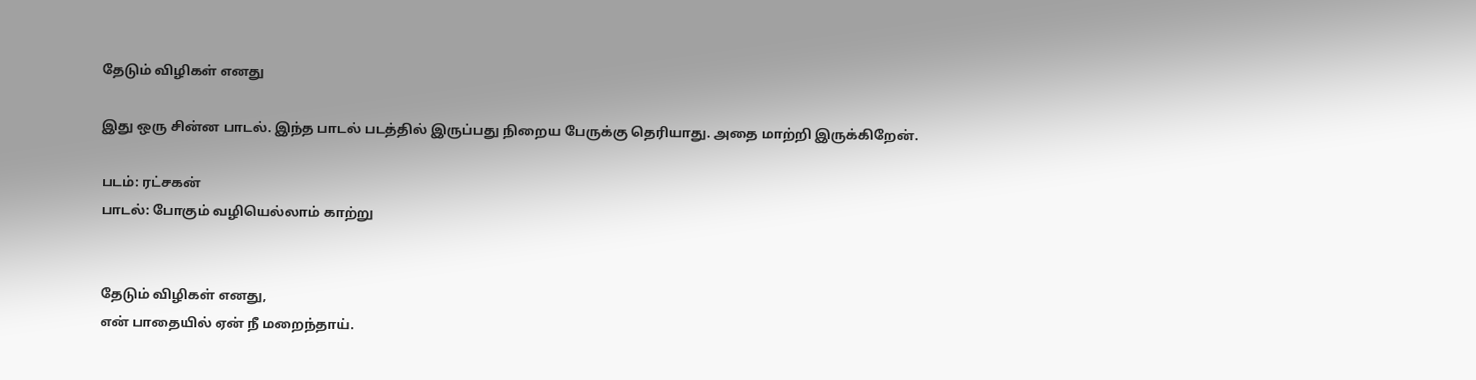தேடும் விழிகள் எனது

இது ஒரு சின்ன பாடல். இந்த பாடல் படத்தில் இருப்பது நிறைய பேருக்கு தெரியாது. அதை மாற்றி இருக்கிறேன்.

படம்: ரட்சகன்
பாடல்: போகும் வழியெல்லாம் காற்று


தேடும் விழிகள் எனது,
என் பாதையில் ஏன் நீ மறைந்தாய்.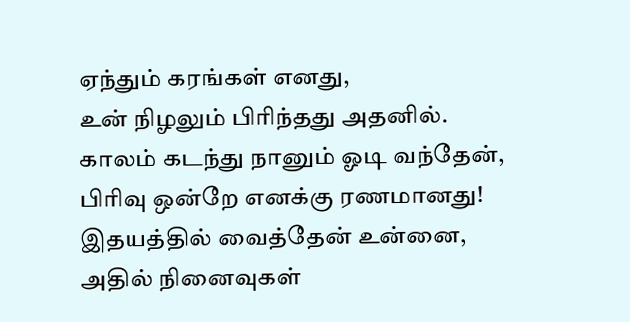ஏந்தும் கரங்கள் எனது,
உன் நிழலும் பிரிந்தது அதனில்.
காலம் கடந்து நானும் ஓடி வந்தேன்,
பிரிவு ஒன்றே எனக்கு ரணமானது!
இதயத்தில் வைத்தேன் உன்னை,
அதில் நினைவுகள்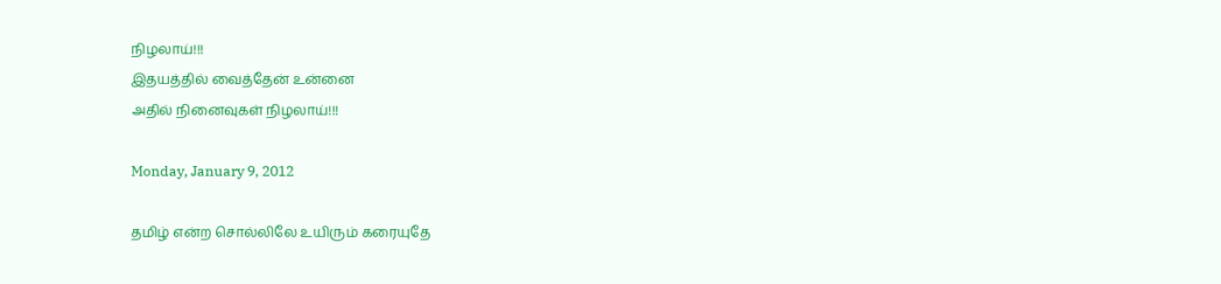நிழலாய்!!!
இதயத்தில் வைத்தேன் உன்னை
அதில் நினைவுகள் நிழலாய்!!!

Monday, January 9, 2012

தமிழ் என்ற சொல்லிலே உயிரும் கரையுதே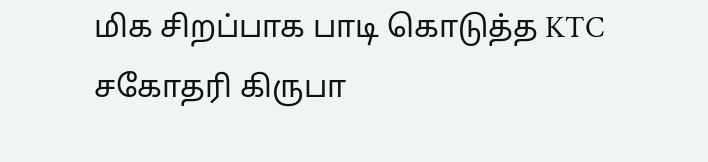மிக சிறப்பாக பாடி கொடுத்த KTC சகோதரி கிருபா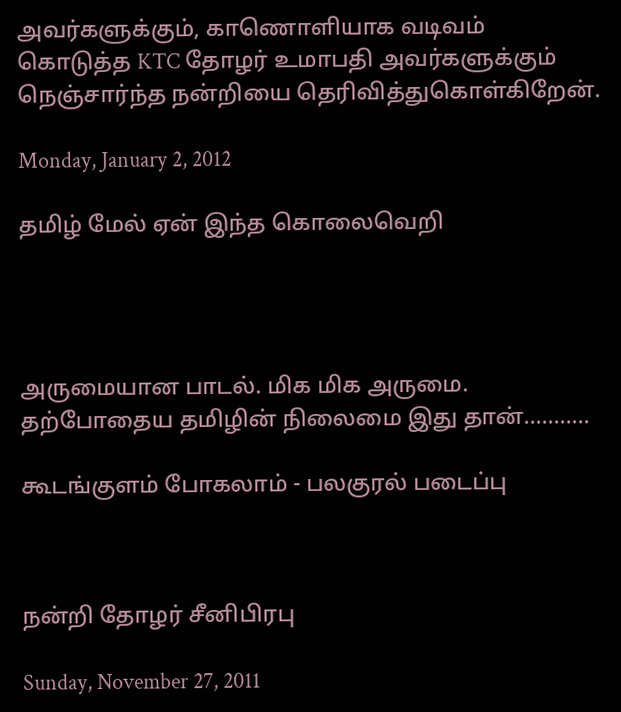அவர்களுக்கும், காணொளியாக வடிவம் கொடுத்த KTC தோழர் உமாபதி அவர்களுக்கும் நெஞ்சார்ந்த நன்றியை தெரிவித்துகொள்கிறேன்.

Monday, January 2, 2012

தமிழ் மேல் ஏன் இந்த கொலைவெறி




அருமையான பாடல். மிக மிக அருமை. தற்போதைய தமிழின் நிலைமை இது தான்...........

கூடங்குளம் போகலாம் - பலகுரல் படைப்பு



நன்றி தோழர் சீனிபிரபு

Sunday, November 27, 2011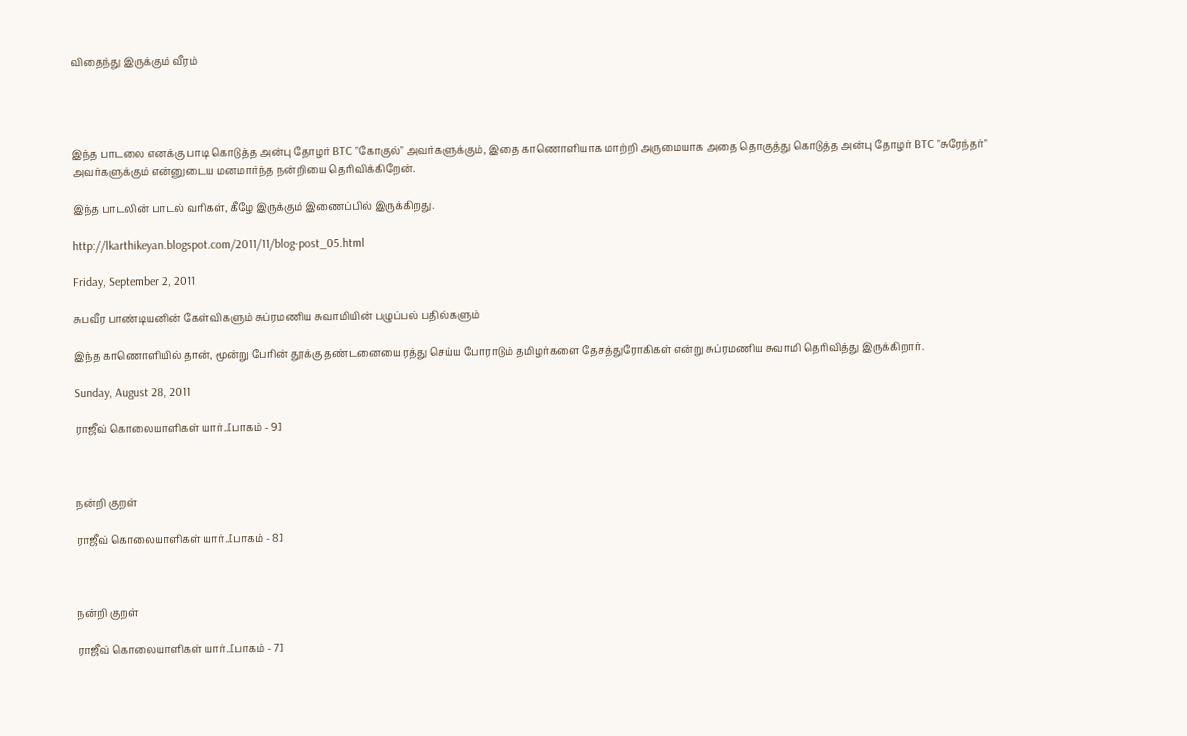விதைந்து இருக்கும் வீரம்




இந்த பாடலை எனக்கு பாடி கொடுத்த அன்பு தோழர் BTC "கோகுல்" அவர்களுக்கும், இதை காணொளியாக மாற்றி அருமையாக அதை தொகுத்து கொடுத்த அன்பு தோழர் BTC "சுரேந்தர்" அவர்களுக்கும் என்னுடைய மனமார்ந்த நன்றியை தெரிவிக்கிறேன்.

இந்த பாடலின் பாடல் வரிகள், கீழே இருக்கும் இணைப்பில் இருக்கிறது.

http://lkarthikeyan.blogspot.com/2011/11/blog-post_05.html

Friday, September 2, 2011

சுபவீர பாண்டியனின் கேள்விகளும் சுப்ரமணிய சுவாமியின் பழுப்பல் பதில்களும்

இந்த காணொளியில் தான், மூன்று பேரின் தூக்கு தண்டனையை ரத்து செய்ய போராடும் தமிழர்களை தேசத்துரோகிகள் என்று சுப்ரமணிய சுவாமி தெரிவித்து இருக்கிறார்.

Sunday, August 28, 2011

ராஜீவ் கொலையாளிகள் யார்..[பாகம் - 9]



நன்றி குறள்

ராஜீவ் கொலையாளிகள் யார்..[பாகம் - 8]



நன்றி குறள்

ராஜீவ் கொலையாளிகள் யார்..[பாகம் - 7]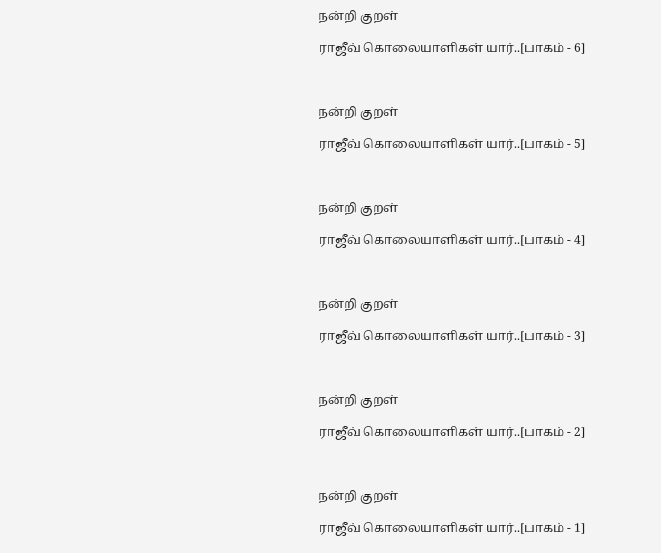நன்றி குறள்

ராஜீவ் கொலையாளிகள் யார்..[பாகம் - 6]



நன்றி குறள்

ராஜீவ் கொலையாளிகள் யார்..[பாகம் - 5]



நன்றி குறள்

ராஜீவ் கொலையாளிகள் யார்..[பாகம் - 4]



நன்றி குறள்

ராஜீவ் கொலையாளிகள் யார்..[பாகம் - 3]



நன்றி குறள்

ராஜீவ் கொலையாளிகள் யார்..[பாகம் - 2]



நன்றி குறள்

ராஜீவ் கொலையாளிகள் யார்..[பாகம் - 1]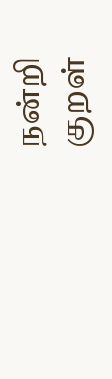நன்றி குறள்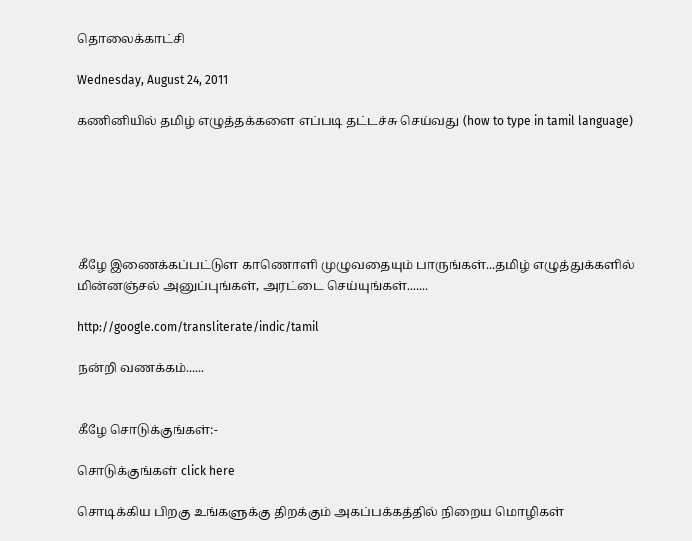தொலைக்காட்சி

Wednesday, August 24, 2011

கணினியில் தமிழ் எழுத்தக்களை எப்படி தட்டச்சு செய்வது (how to type in tamil language)






கீழே இணைக்கப்பட்டுள காணொளி முழுவதையும் பாருங்கள்...தமிழ் எழுத்துக்களில் மின்னஞ்சல் அனுப்புங்கள், அரட்டை செய்யுங்கள்.......

http://google.com/transliterate/indic/tamil

நன்றி வணக்கம்......


கீழே சொடுக்குங்கள்:-

சொடுக்குங்கள் click here

சொடிக்கிய பிறகு உங்களுக்கு திறக்கும் அகப்பக்கத்தில் நிறைய மொழிகள்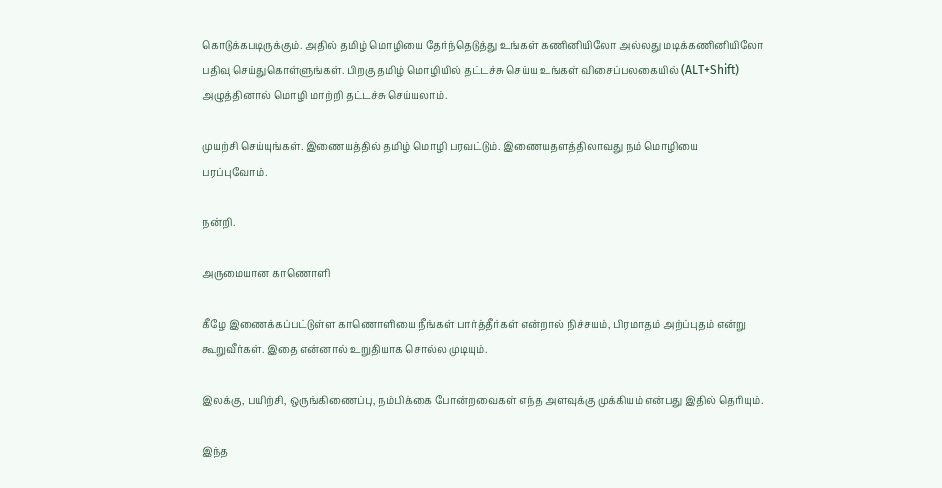கொடுக்கபடிருக்கும். அதில் தமிழ் மொழியை தேர்ந்தெடுத்து உங்கள் கணினியிலோ அல்லது மடிக்கணினியிலோ பதிவு செய்துகொள்ளுங்கள். பிறகு தமிழ் மொழியில் தட்டச்சு செய்ய உங்கள் விசைப்பலகையில் (ALT+Shift) அழுத்தினால் மொழி மாற்றி தட்டச்சு செய்யலாம்.

முயற்சி செய்யுங்கள். இணையத்தில் தமிழ் மொழி பரவட்டும். இணையதளத்திலாவது நம் மொழியை பரப்புவோம்.

நன்றி.

அருமையான காணொளி

கீழே இணைக்கப்பட்டுள்ள காணொளியை நீங்கள் பார்த்தீர்கள் என்றால் நிச்சயம், பிரமாதம் அற்ப்புதம் என்று கூறுவீர்கள். இதை என்னால் உறுதியாக சொல்ல முடியும்.

இலக்கு, பயிற்சி, ஒருங்கிணைப்பு, நம்பிக்கை போன்றவைகள் எந்த அளவுக்கு முக்கியம் என்பது இதில் தெரியும்.

இந்த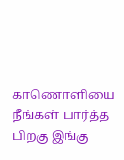காணொளியை நீங்கள் பார்த்த பிறகு இங்கு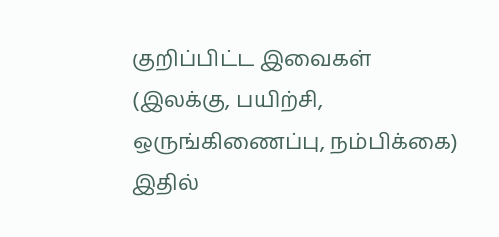குறிப்பிட்ட இவைகள் (இலக்கு, பயிற்சி, ஒருங்கிணைப்பு, நம்பிக்கை) இதில்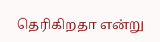தெரிகிறதா என்று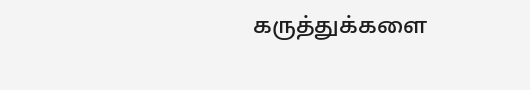கருத்துக்களை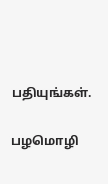பதியுங்கள்.

பழமொழி